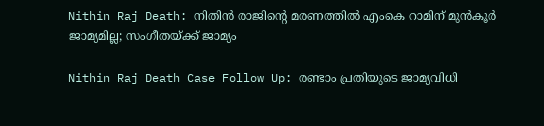Nithin Raj Death: നിതിന്‍ രാജിന്റെ മരണത്തില്‍ എംകെ റാമിന് മുന്‍കൂര്‍ ജാമ്യമില്ല; സംഗീതയ്ക്ക് ജാമ്യം

Nithin Raj Death Case Follow Up: രണ്ടാം പ്രതിയുടെ ജാമ്യവിധി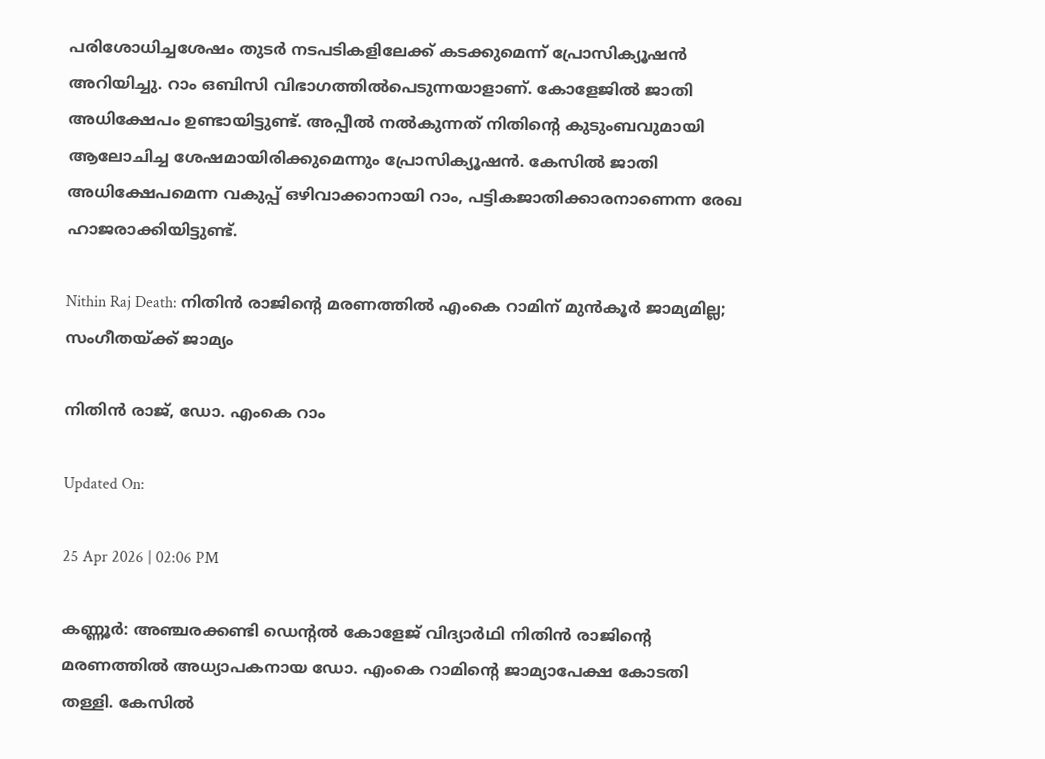പരിശോധിച്ചശേഷം തുടര്‍ നടപടികളിലേക്ക് കടക്കുമെന്ന് പ്രോസിക്യൂഷന്‍ അറിയിച്ചു. റാം ഒബിസി വിഭാഗത്തില്‍പെടുന്നയാളാണ്. കോളേജില്‍ ജാതി അധിക്ഷേപം ഉണ്ടായിട്ടുണ്ട്. അപ്പീല്‍ നല്‍കുന്നത് നിതിന്റെ കുടുംബവുമായി ആലോചിച്ച ശേഷമായിരിക്കുമെന്നും പ്രോസിക്യൂഷന്‍. കേസില്‍ ജാതി അധിക്ഷേപമെന്ന വകുപ്പ് ഒഴിവാക്കാനായി റാം, പട്ടികജാതിക്കാരനാണെന്ന രേഖ ഹാജരാക്കിയിട്ടുണ്ട്.

Nithin Raj Death: നിതിന്‍ രാജിന്റെ മരണത്തില്‍ എംകെ റാമിന് മുന്‍കൂര്‍ ജാമ്യമില്ല; സംഗീതയ്ക്ക് ജാമ്യം

നിതിന്‍ രാജ്, ഡോ. എംകെ റാം

Updated On:

25 Apr 2026 | 02:06 PM

കണ്ണൂര്‍: അഞ്ചരക്കണ്ടി ഡെന്റല്‍ കോളേജ് വിദ്യാര്‍ഥി നിതിന്‍ രാജിന്റെ മരണത്തില്‍ അധ്യാപകനായ ഡോ. എംകെ റാമിന്റെ ജാമ്യാപേക്ഷ കോടതി തള്ളി. കേസില്‍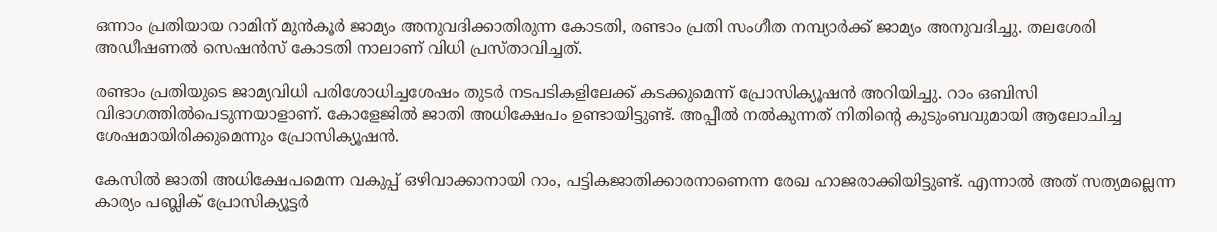ഒന്നാം പ്രതിയായ റാമിന് മുന്‍കൂര്‍ ജാമ്യം അനുവദിക്കാതിരുന്ന കോടതി, രണ്ടാം പ്രതി സംഗീത നമ്പ്യാര്‍ക്ക് ജാമ്യം അനുവദിച്ചു. തലശേരി അഡീഷണല്‍ സെഷന്‍സ് കോടതി നാലാണ് വിധി പ്രസ്താവിച്ചത്.

രണ്ടാം പ്രതിയുടെ ജാമ്യവിധി പരിശോധിച്ചശേഷം തുടര്‍ നടപടികളിലേക്ക് കടക്കുമെന്ന് പ്രോസിക്യൂഷന്‍ അറിയിച്ചു. റാം ഒബിസി വിഭാഗത്തില്‍പെടുന്നയാളാണ്. കോളേജില്‍ ജാതി അധിക്ഷേപം ഉണ്ടായിട്ടുണ്ട്. അപ്പീല്‍ നല്‍കുന്നത് നിതിന്റെ കുടുംബവുമായി ആലോചിച്ച ശേഷമായിരിക്കുമെന്നും പ്രോസിക്യൂഷന്‍.

കേസില്‍ ജാതി അധിക്ഷേപമെന്ന വകുപ്പ് ഒഴിവാക്കാനായി റാം, പട്ടികജാതിക്കാരനാണെന്ന രേഖ ഹാജരാക്കിയിട്ടുണ്ട്. എന്നാല്‍ അത് സത്യമല്ലെന്ന കാര്യം പബ്ലിക് പ്രോസിക്യൂട്ടര്‍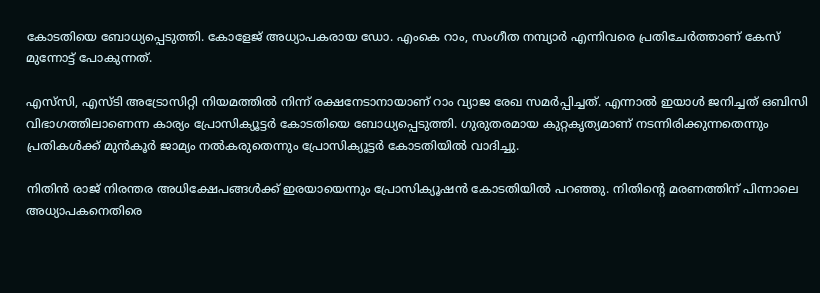കോടതിയെ ബോധ്യപ്പെടുത്തി. കോളേജ് അധ്യാപകരായ ഡോ. എംകെ റാം, സംഗീത നമ്പ്യാര്‍ എന്നിവരെ പ്രതിചേര്‍ത്താണ് കേസ് മുന്നോട്ട് പോകുന്നത്.

എസ്‌സി, എസ്ടി അട്രോസിറ്റി നിയമത്തില്‍ നിന്ന് രക്ഷനേടാനായാണ് റാം വ്യാജ രേഖ സമര്‍പ്പിച്ചത്. എന്നാല്‍ ഇയാള്‍ ജനിച്ചത് ഒബിസി വിഭാഗത്തിലാണെന്ന കാര്യം പ്രോസിക്യൂട്ടര്‍ കോടതിയെ ബോധ്യപ്പെടുത്തി. ഗുരുതരമായ കുറ്റകൃത്യമാണ് നടന്നിരിക്കുന്നതെന്നും പ്രതികള്‍ക്ക് മുന്‍കൂര്‍ ജാമ്യം നല്‍കരുതെന്നും പ്രോസിക്യൂട്ടര്‍ കോടതിയില്‍ വാദിച്ചു.

നിതിന്‍ രാജ് നിരന്തര അധിക്ഷേപങ്ങള്‍ക്ക് ഇരയായെന്നും പ്രോസിക്യൂഷന്‍ കോടതിയില്‍ പറഞ്ഞു. നിതിന്റെ മരണത്തിന് പിന്നാലെ അധ്യാപകനെതിരെ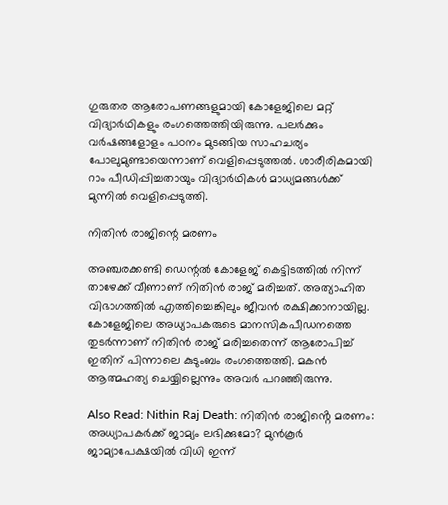ഗുരുതര ആരോപണങ്ങളുമായി കോളേജിലെ മറ്റ് വിദ്യാര്‍ഥികളും രംഗത്തെത്തിയിരുന്നു. പലര്‍ക്കും വര്‍ഷങ്ങളോളം പഠനം മുടങ്ങിയ സാഹചര്യം പോലുമുണ്ടായെന്നാണ് വെളിപ്പെടുത്തല്‍. ശാരീരികമായി റാം പീഡിപ്പിച്ചതായും വിദ്യാര്‍ഥികള്‍ മാധ്യമങ്ങള്‍ക്ക് മുന്നില്‍ വെളിപ്പെടുത്തി.

നിതിന്‍ രാജിന്റെ മരണം

അഞ്ചരക്കണ്ടി ഡെന്റല്‍ കോളേജ് കെട്ടിടത്തില്‍ നിന്ന് താഴേക്ക് വീണാണ് നിതിന്‍ രാജ് മരിച്ചത്. അത്യാഹിത വിഭാഗത്തില്‍ എത്തിച്ചെങ്കിലും ജീവന്‍ രക്ഷിക്കാനായില്ല. കോളേജിലെ അധ്യാപകരുടെ മാനസികപീഡനത്തെ തുടര്‍ന്നാണ് നിതിന്‍ രാജ് മരിച്ചതെന്ന് ആരോപിച്ച് ഇതിന് പിന്നാലെ കുടുംബം രംഗത്തെത്തി. മകന്‍ ആത്മഹത്യ ചെയ്യില്ലെന്നും അവര്‍ പറഞ്ഞിരുന്നു.

Also Read: Nithin Raj Death: നിതിൻ രാജിൻ്റെ മരണം: അധ്യാപകർക്ക് ജാമ്യം ലഭിക്കുമോ? മുൻകൂർ ജാമ്യാപേക്ഷയിൽ വിധി ഇന്ന്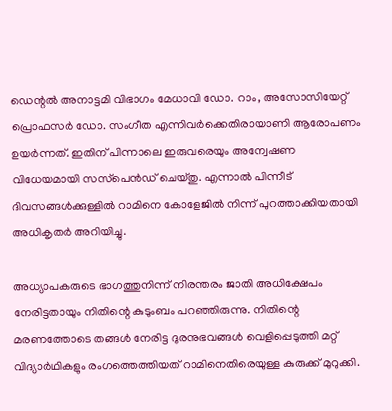ഡെന്റല്‍ അനാട്ടമി വിഭാഗം മേധാവി ഡോ. റാം, അസോസിയേറ്റ് പ്രൊഫസര്‍ ഡോ. സംഗീത എന്നിവര്‍ക്കെതിരായാണി ആരോപണം ഉയര്‍ന്നത്. ഇതിന് പിന്നാലെ ഇരുവരെയും അന്വേഷണ വിധേയമായി സസ്‌പെന്‍ഡ് ചെയ്തു. എന്നാല്‍ പിന്നീട് ദിവസങ്ങള്‍ക്കുള്ളില്‍ റാമിനെ കോളേജില്‍ നിന്ന് പുറത്താക്കിയതായി അധികൃതര്‍ അറിയിച്ചു.

അധ്യാപകരുടെ ഭാഗത്തുനിന്ന് നിരന്തരം ജാതി അധിക്ഷേപം നേരിട്ടതായും നിതിന്റെ കുടുംബം പറഞ്ഞിരുന്നു. നിതിന്റെ മരണത്തോടെ തങ്ങള്‍ നേരിട്ട ദുരനുഭവങ്ങള്‍ വെളിപ്പെടുത്തി മറ്റ് വിദ്യാര്‍ഥികളും രംഗത്തെത്തിയത് റാമിനെതിരെയുള്ള കുരുക്ക് മുറുക്കി.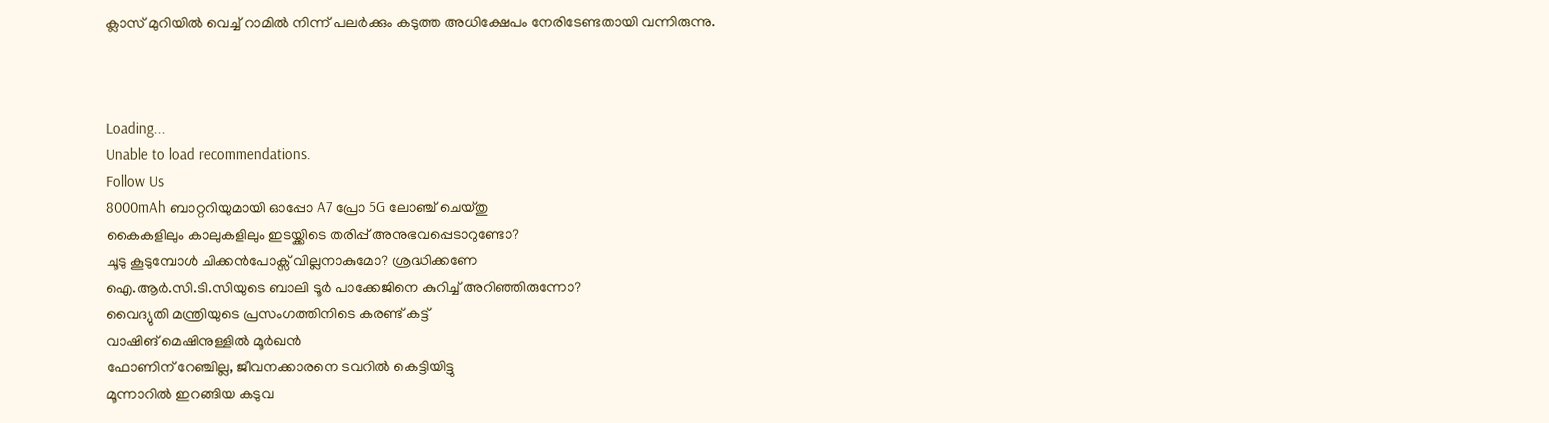ക്ലാസ് മുറിയില്‍ വെച്ച് റാമില്‍ നിന്ന് പലര്‍ക്കും കടുത്ത അധിക്ഷേപം നേരിടേണ്ടതായി വന്നിരുന്നു.



Loading...
Unable to load recommendations.
Follow Us
8000mAh ബാറ്ററിയുമായി ഓപ്പോ A7 പ്രോ 5G ലോഞ്ച് ചെയ്തു
കൈകളിലും കാലുകളിലും ഇടയ്ക്കിടെ തരിപ്പ് അനുഭവപ്പെടാറുണ്ടോ?
ചൂടു കൂടുമ്പോൾ ചിക്കൻപോക്സ് വില്ലനാകുമോ? ശ്രദ്ധിക്കണേ
ഐ.ആർ.സി.ടി.സിയുടെ ബാലി ടൂർ പാക്കേജിനെ കുറിച്ച് അറിഞ്ഞിരുന്നോ?
വൈദ്യുതി മന്ത്രിയുടെ പ്രസംഗത്തിനിടെ കരണ്ട് കട്ട്
വാഷിങ് മെഷിനുള്ളിൽ മൂർഖൻ
ഫോണിന് റേഞ്ചില്ല, ജീവനക്കാരനെ ടവറിൽ കെട്ടിയിട്ടു
മൂന്നാറിൽ ഇറങ്ങിയ കടുവ